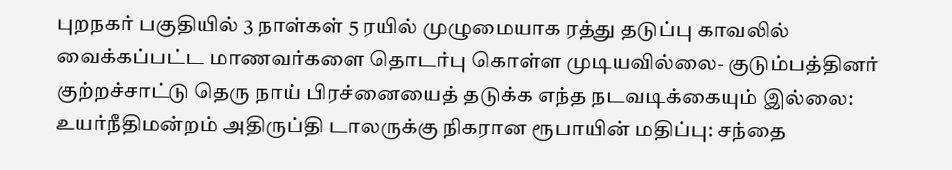புறநகர் பகுதியில் 3 நாள்கள் 5 ரயில் முழுமையாக ரத்து தடுப்பு காவலில் வைக்கப்பட்ட மாணவர்களை தொடர்பு கொள்ள முடியவில்லை- குடும்பத்தினர் குற்றச்சாட்டு தெரு நாய் பிரச்னையைத் தடுக்க எந்த நடவடிக்கையும் இல்லை: உயர்நீதிமன்றம் அதிருப்தி டாலருக்கு நிகரான ரூபாயின் மதிப்பு: சந்தை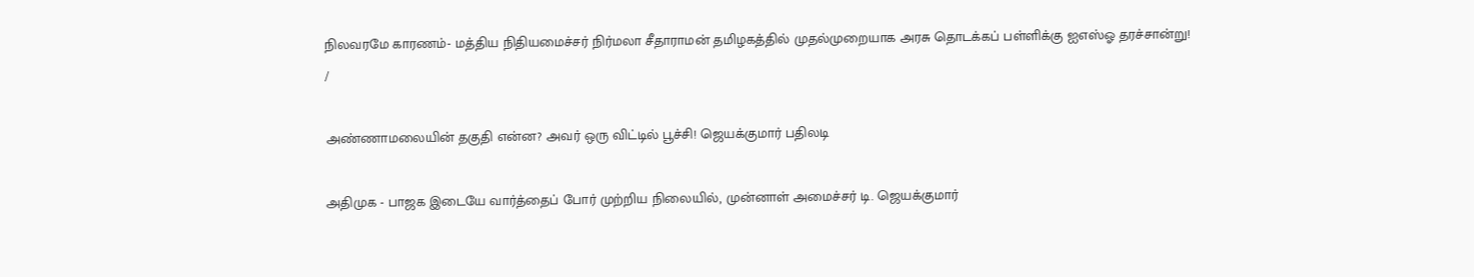நிலவரமே காரணம்- மத்திய நிதியமைச்சர் நிர்மலா சீதாராமன் தமிழகத்தில் முதல்முறையாக அரசு தொடக்கப் பள்ளிக்கு ஐஎஸ்ஓ தரச்சான்று!
/

அண்ணாமலையின் தகுதி என்ன? அவர் ஒரு விட்டில் பூச்சி! ஜெயக்குமார் பதிலடி

அதிமுக - பாஜக இடையே வார்த்தைப் போர் முற்றிய நிலையில், முன்னாள் அமைச்சர் டி. ஜெயக்குமார்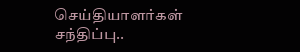செய்தியாளர்கள் சந்திப்பு..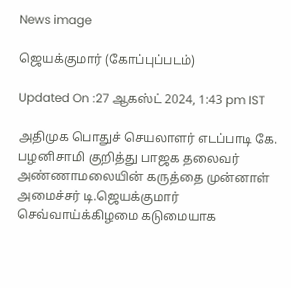News image

ஜெயக்குமார் (கோப்புப்படம்)

Updated On :27 ஆகஸ்ட் 2024, 1:43 pm IST

அதிமுக பொதுச் செயலாளர் எடப்பாடி கே. பழனிசாமி குறித்து பாஜக தலைவர் அண்ணாமலையின் கருத்தை முன்னாள் அமைச்சர் டி.ஜெயக்குமார் செவ்வாய்க்கிழமை கடுமையாக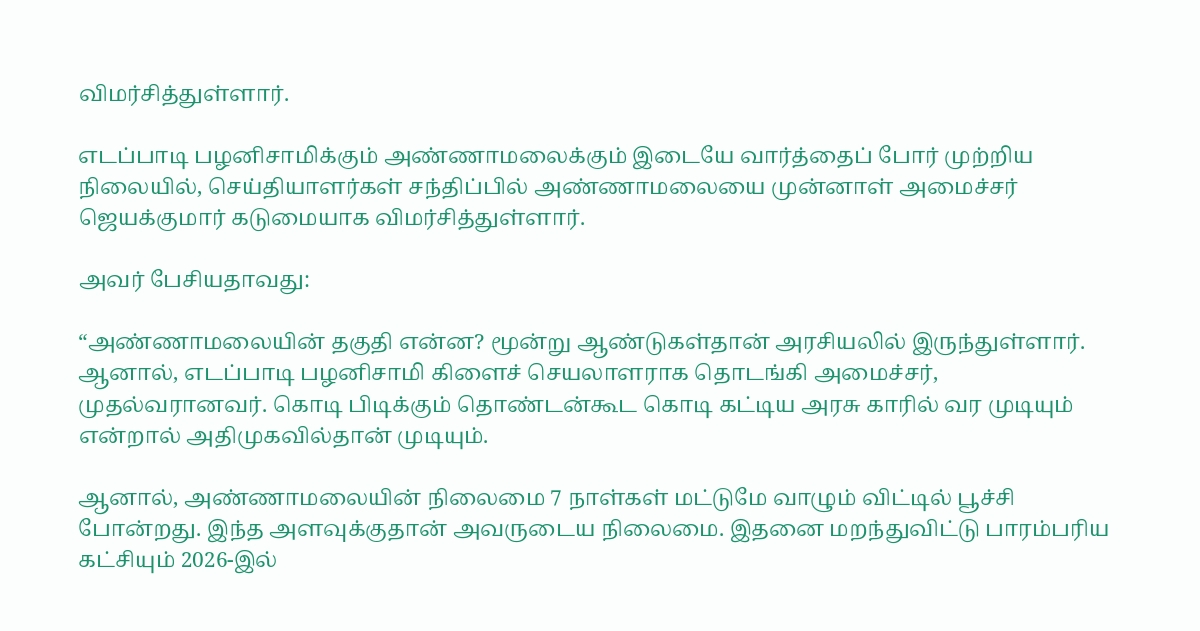விமர்சித்துள்ளார்.

எடப்பாடி பழனிசாமிக்கும் அண்ணாமலைக்கும் இடையே வார்த்தைப் போர் முற்றிய நிலையில், செய்தியாளர்கள் சந்திப்பில் அண்ணாமலையை முன்னாள் அமைச்சர் ஜெயக்குமார் கடுமையாக விமர்சித்துள்ளார்.

அவர் பேசியதாவது:

“அண்ணாமலையின் தகுதி என்ன? மூன்று ஆண்டுகள்தான் அரசியலில் இருந்துள்ளார். ஆனால், எடப்பாடி பழனிசாமி கிளைச் செயலாளராக தொடங்கி அமைச்சர், முதல்வரானவர். கொடி பிடிக்கும் தொண்டன்கூட கொடி கட்டிய அரசு காரில் வர முடியும் என்றால் அதிமுகவில்தான் முடியும்.

ஆனால், அண்ணாமலையின் நிலைமை 7 நாள்கள் மட்டுமே வாழும் விட்டில் பூச்சி போன்றது. இந்த அளவுக்குதான் அவருடைய நிலைமை. இதனை மறந்துவிட்டு பாரம்பரிய கட்சியும் 2026-இல்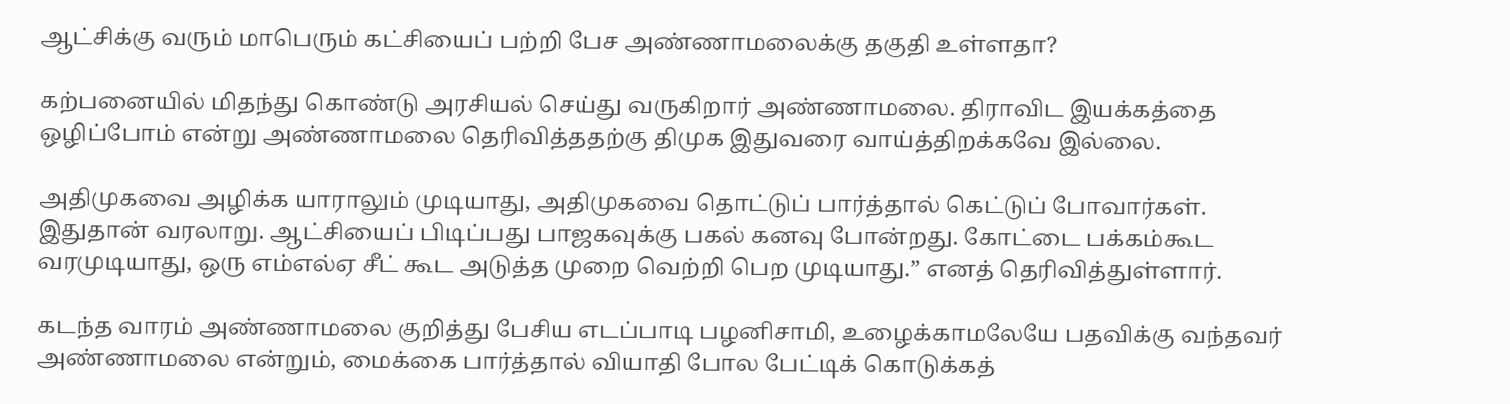ஆட்சிக்கு வரும் மாபெரும் கட்சியைப் பற்றி பேச அண்ணாமலைக்கு தகுதி உள்ளதா?

கற்பனையில் மிதந்து கொண்டு அரசியல் செய்து வருகிறார் அண்ணாமலை. திராவிட இயக்கத்தை ஒழிப்போம் என்று அண்ணாமலை தெரிவித்ததற்கு திமுக இதுவரை வாய்த்திறக்கவே இல்லை.

அதிமுகவை அழிக்க யாராலும் முடியாது, அதிமுகவை தொட்டுப் பார்த்தால் கெட்டுப் போவார்கள். இதுதான் வரலாறு. ஆட்சியைப் பிடிப்பது பாஜகவுக்கு பகல் கனவு போன்றது. கோட்டை பக்கம்கூட வரமுடியாது, ஒரு எம்எல்ஏ சீட் கூட அடுத்த முறை வெற்றி பெற முடியாது.” எனத் தெரிவித்துள்ளார்.

கடந்த வாரம் அண்ணாமலை குறித்து பேசிய எடப்பாடி பழனிசாமி, உழைக்காமலேயே பதவிக்கு வந்தவர் அண்ணாமலை என்றும், மைக்கை பார்த்தால் வியாதி போல பேட்டிக் கொடுக்கத்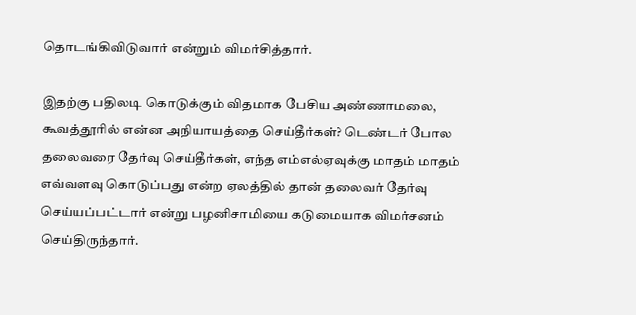தொடங்கிவிடுவார் என்றும் விமர்சித்தார்.

இதற்கு பதிலடி கொடுக்கும் விதமாக பேசிய அண்ணாமலை, கூவத்தூரில் என்ன அநியாயத்தை செய்தீர்கள்? டெண்டர் போல தலைவரை தேர்வு செய்தீர்கள், எந்த எம்எல்ஏவுக்கு மாதம் மாதம் எவ்வளவு கொடுப்பது என்ற ஏலத்தில் தான் தலைவர் தேர்வு செய்யப்பட்டார் என்று பழனிசாமியை கடுமையாக விமர்சனம் செய்திருந்தார்.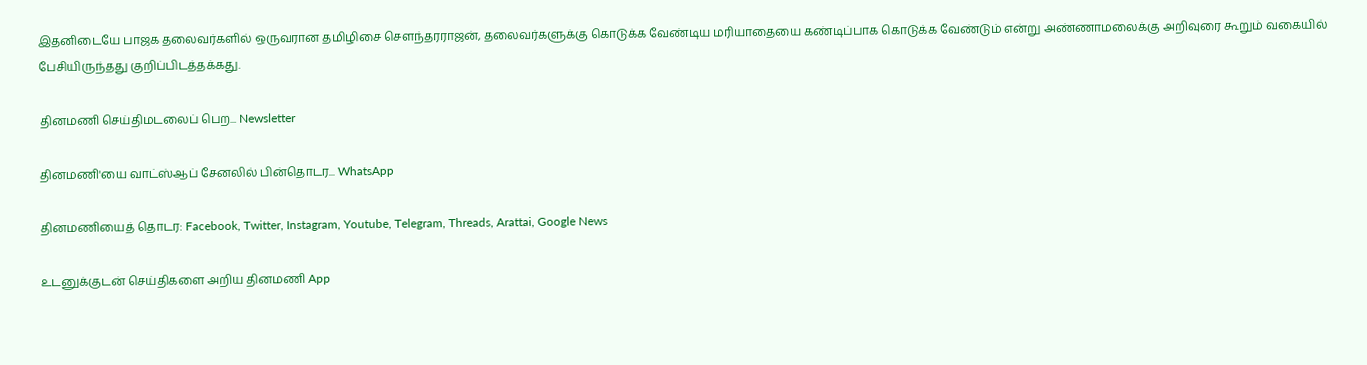இதனிடையே பாஜக தலைவர்களில் ஒருவரான தமிழிசை சௌந்தரராஜன், தலைவர்களுக்கு கொடுக்க வேண்டிய மரியாதையை கண்டிப்பாக கொடுக்க வேண்டும் என்று அண்ணாமலைக்கு அறிவுரை கூறும் வகையில் பேசியிருந்தது குறிப்பிடத்தக்கது.

தினமணி செய்திமடலைப் பெற... Newsletter

தினமணி'யை வாட்ஸ்ஆப் சேனலில் பின்தொடர... WhatsApp

தினமணியைத் தொடர: Facebook, Twitter, Instagram, Youtube, Telegram, Threads, Arattai, Google News

உடனுக்குடன் செய்திகளை அறிய தினமணி App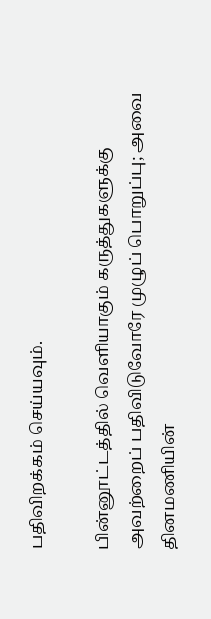பதிவிறக்கம் செய்யவும்.

பின்னூட்டத்தில் வெளியாகும் கருத்துகளுக்கு அவற்றைப் பதிவிடுவோரே முழுப் பொறுப்பு; அவை தினமணியின்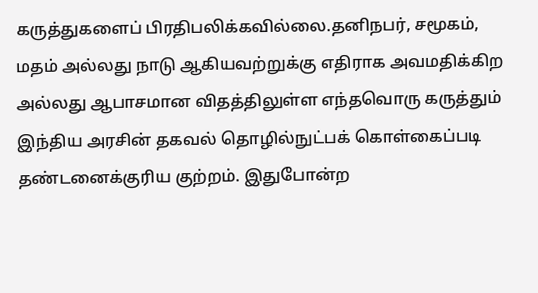கருத்துகளைப் பிரதிபலிக்கவில்லை.தனிநபர், சமூகம், மதம் அல்லது நாடு ஆகியவற்றுக்கு எதிராக அவமதிக்கிற அல்லது ஆபாசமான விதத்திலுள்ள எந்தவொரு கருத்தும் இந்திய அரசின் தகவல் தொழில்நுட்பக் கொள்கைப்படி தண்டனைக்குரிய குற்றம். இதுபோன்ற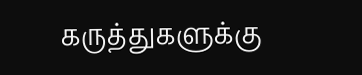கருத்துகளுக்கு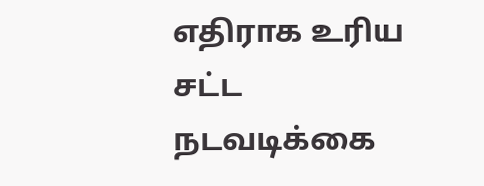எதிராக உரிய சட்ட நடவடிக்கை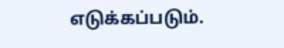எடுக்கப்படும்.